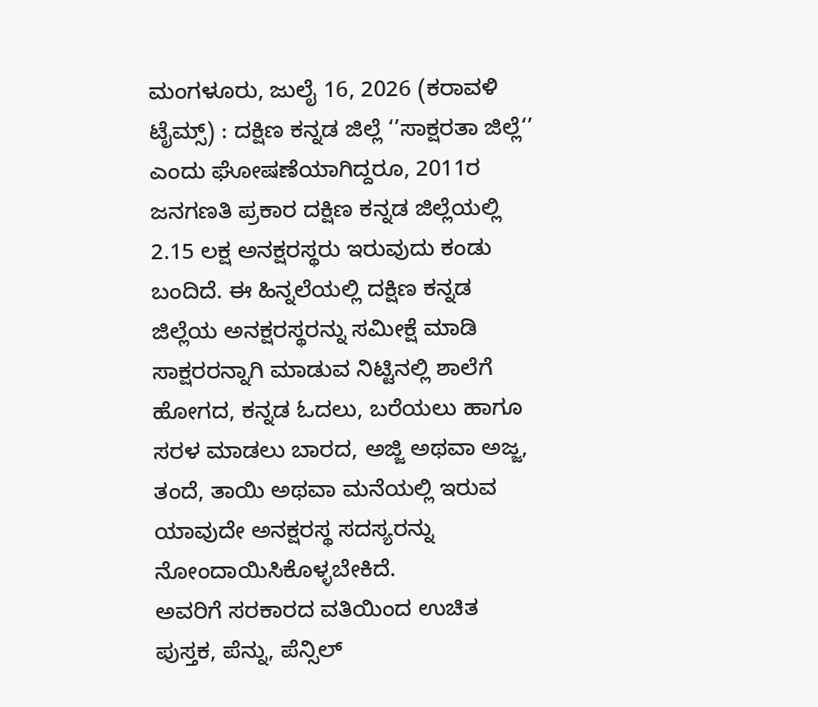ಮಂಗಳೂರು, ಜುಲೈ 16, 2026 (ಕರಾವಳಿ ಟೈಮ್ಸ್) : ದಕ್ಷಿಣ ಕನ್ನಡ ಜಿಲ್ಲೆ ‘’ಸಾಕ್ಷರತಾ ಜಿಲ್ಲೆ‘’ ಎಂದು ಘೋಷಣೆಯಾಗಿದ್ದರೂ, 2011ರ ಜನಗಣತಿ ಪ್ರಕಾರ ದಕ್ಷಿಣ ಕನ್ನಡ ಜಿಲ್ಲೆಯಲ್ಲಿ 2.15 ಲಕ್ಷ ಅನಕ್ಷರಸ್ಥರು ಇರುವುದು ಕಂಡು ಬಂದಿದೆ. ಈ ಹಿನ್ನಲೆಯಲ್ಲಿ ದಕ್ಷಿಣ ಕನ್ನಡ ಜಿಲ್ಲೆಯ ಅನಕ್ಷರಸ್ಥರನ್ನು ಸಮೀಕ್ಷೆ ಮಾಡಿ ಸಾಕ್ಷರರನ್ನಾಗಿ ಮಾಡುವ ನಿಟ್ಟಿನಲ್ಲಿ ಶಾಲೆಗೆ ಹೋಗದ, ಕನ್ನಡ ಓದಲು, ಬರೆಯಲು ಹಾಗೂ ಸರಳ ಮಾಡಲು ಬಾರದ, ಅಜ್ಜಿ ಅಥವಾ ಅಜ್ಜ, ತಂದೆ, ತಾಯಿ ಅಥವಾ ಮನೆಯಲ್ಲಿ ಇರುವ ಯಾವುದೇ ಅನಕ್ಷರಸ್ಥ ಸದಸ್ಯರನ್ನು ನೋಂದಾಯಿಸಿಕೊಳ್ಳಬೇಕಿದೆ.
ಅವರಿಗೆ ಸರಕಾರದ ವತಿಯಿಂದ ಉಚಿತ ಪುಸ್ತಕ, ಪೆನ್ನು, ಪೆನ್ಸಿಲ್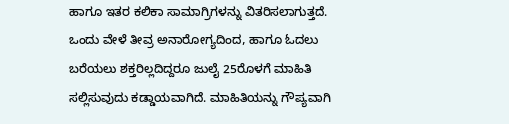ಹಾಗೂ ಇತರ ಕಲಿಕಾ ಸಾಮಾಗ್ರಿಗಳನ್ನು ವಿತರಿಸಲಾಗುತ್ತದೆ. ಒಂದು ವೇಳೆ ತೀವ್ರ ಅನಾರೋಗ್ಯದಿಂದ, ಹಾಗೂ ಓದಲು ಬರೆಯಲು ಶಕ್ತರಿಲ್ಲದಿದ್ದರೂ ಜುಲೈ 25ರೊಳಗೆ ಮಾಹಿತಿ ಸಲ್ಲಿಸುವುದು ಕಡ್ಡಾಯವಾಗಿದೆ. ಮಾಹಿತಿಯನ್ನು ಗೌಪ್ಯವಾಗಿ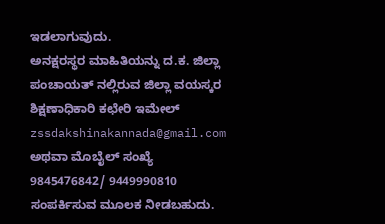ಇಡಲಾಗುವುದು.
ಅನಕ್ಷರಸ್ಥರ ಮಾಹಿತಿಯನ್ನು ದ.ಕ. ಜಿಲ್ಲಾ ಪಂಚಾಯತ್ ನಲ್ಲಿರುವ ಜಿಲ್ಲಾ ವಯಸ್ಕರ ಶಿಕ್ಷಣಾಧಿಕಾರಿ ಕಛೇರಿ ಇಮೇಲ್ zssdakshinakannada@gmail.com ಅಥವಾ ಮೊಬೈಲ್ ಸಂಖ್ಯೆ 9845476842/ 9449990810 ಸಂಪರ್ಕಿಸುವ ಮೂಲಕ ನೀಡಬಹುದು.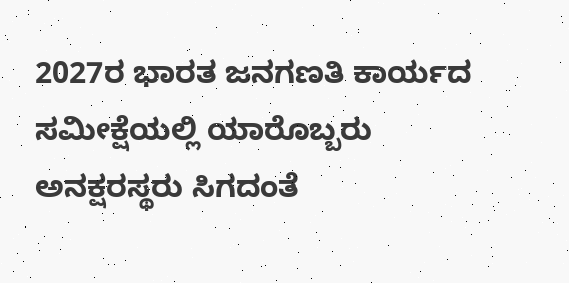2027ರ ಭಾರತ ಜನಗಣತಿ ಕಾರ್ಯದ ಸಮೀಕ್ಷೆಯಲ್ಲಿ ಯಾರೊಬ್ಬರು ಅನಕ್ಷರಸ್ಥರು ಸಿಗದಂತೆ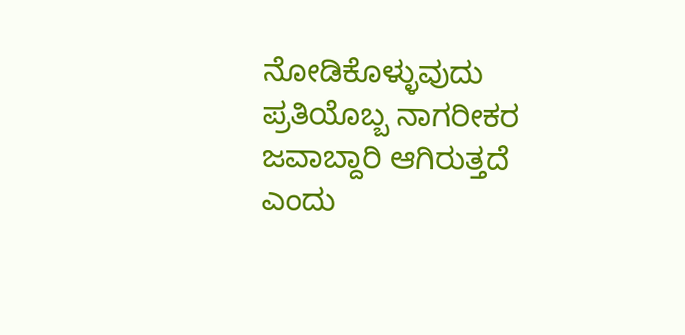ನೋಡಿಕೊಳ್ಳುವುದು ಪ್ರತಿಯೊಬ್ಬ ನಾಗರೀಕರ ಜವಾಬ್ದಾರಿ ಆಗಿರುತ್ತದೆ ಎಂದು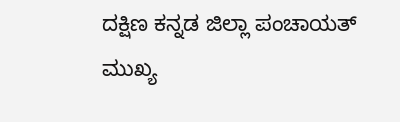ದಕ್ಷಿಣ ಕನ್ನಡ ಜಿಲ್ಲಾ ಪಂಚಾಯತ್ ಮುಖ್ಯ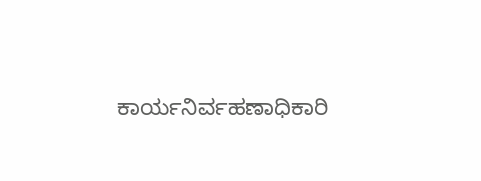ಕಾರ್ಯನಿರ್ವಹಣಾಧಿಕಾರಿ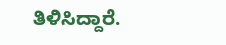ತಿಳಿಸಿದ್ದಾರೆ.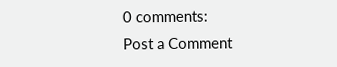0 comments:
Post a Comment